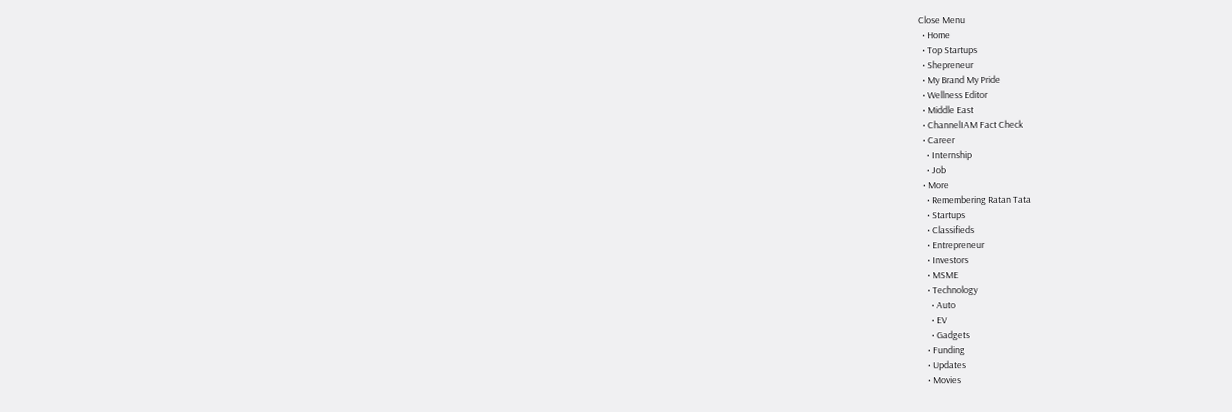Close Menu
  • Home
  • Top Startups
  • Shepreneur
  • My Brand My Pride
  • Wellness Editor
  • Middle East
  • ChannelIAM Fact Check
  • Career
    • Internship
    • Job
  • More
    • Remembering Ratan Tata
    • Startups
    • Classifieds
    • Entrepreneur
    • Investors
    • MSME
    • Technology
      • Auto
      • EV
      • Gadgets
    • Funding
    • Updates
    • Movies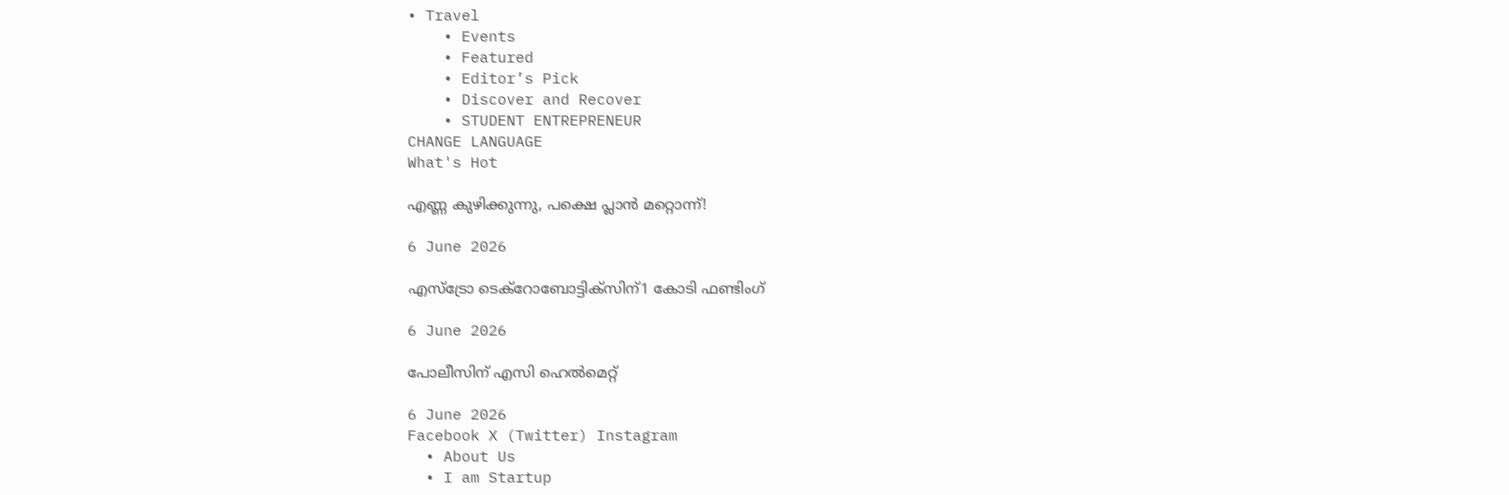• Travel
    • Events
    • Featured
    • Editor’s Pick
    • Discover and Recover
    • STUDENT ENTREPRENEUR
CHANGE LANGUAGE
What's Hot

എണ്ണ കുഴിക്കുന്നു, പക്ഷെ പ്ലാൻ മറ്റൊന്ന്!

6 June 2026

എസ്‌ട്രോ ടെക്റോബോട്ടിക്‌സിന്1 കോടി ഫണ്ടിംഗ്

6 June 2026

പോലീസിന് എസി ഹെൽമെറ്റ്

6 June 2026
Facebook X (Twitter) Instagram
  • About Us
  • I am Startup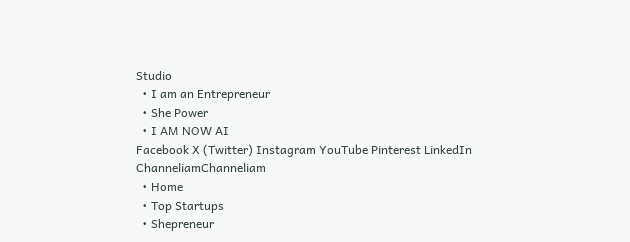Studio
  • I am an Entrepreneur
  • She Power
  • I AM NOW AI
Facebook X (Twitter) Instagram YouTube Pinterest LinkedIn
ChanneliamChanneliam
  • Home
  • Top Startups
  • Shepreneur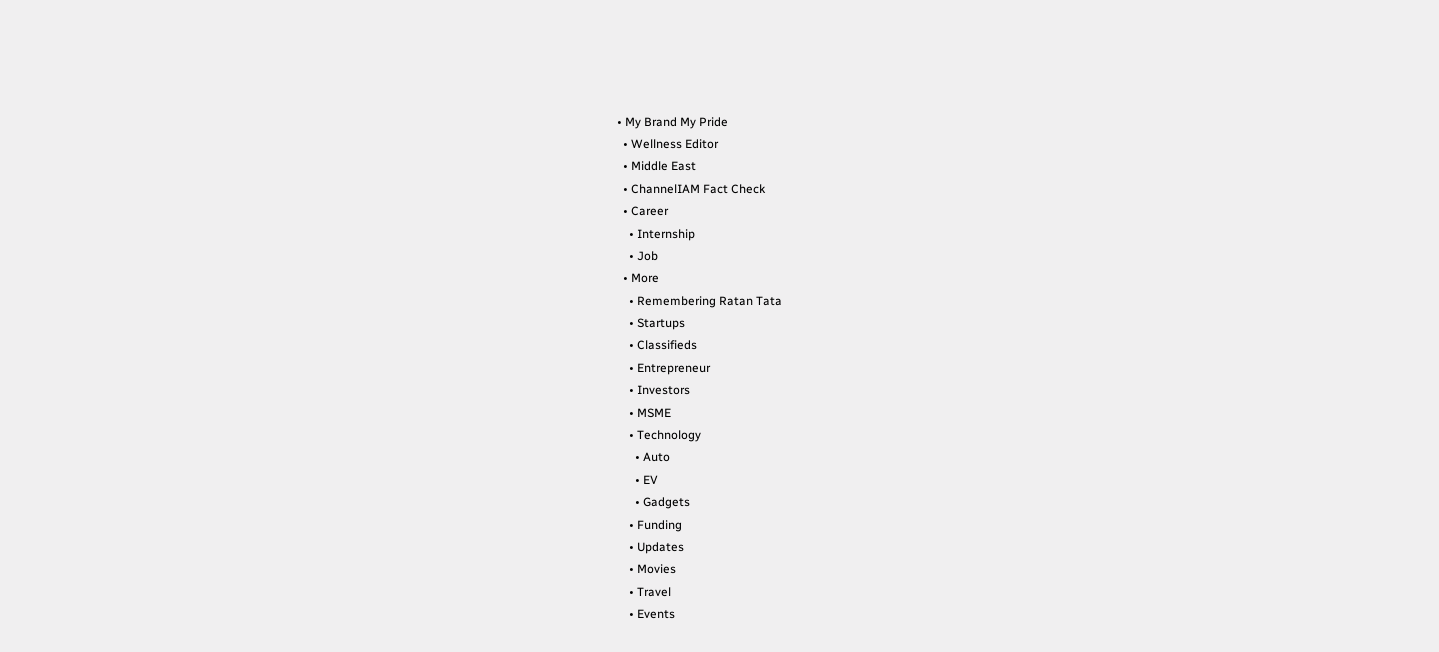• My Brand My Pride
  • Wellness Editor
  • Middle East
  • ChannelIAM Fact Check
  • Career
    • Internship
    • Job
  • More
    • Remembering Ratan Tata
    • Startups
    • Classifieds
    • Entrepreneur
    • Investors
    • MSME
    • Technology
      • Auto
      • EV
      • Gadgets
    • Funding
    • Updates
    • Movies
    • Travel
    • Events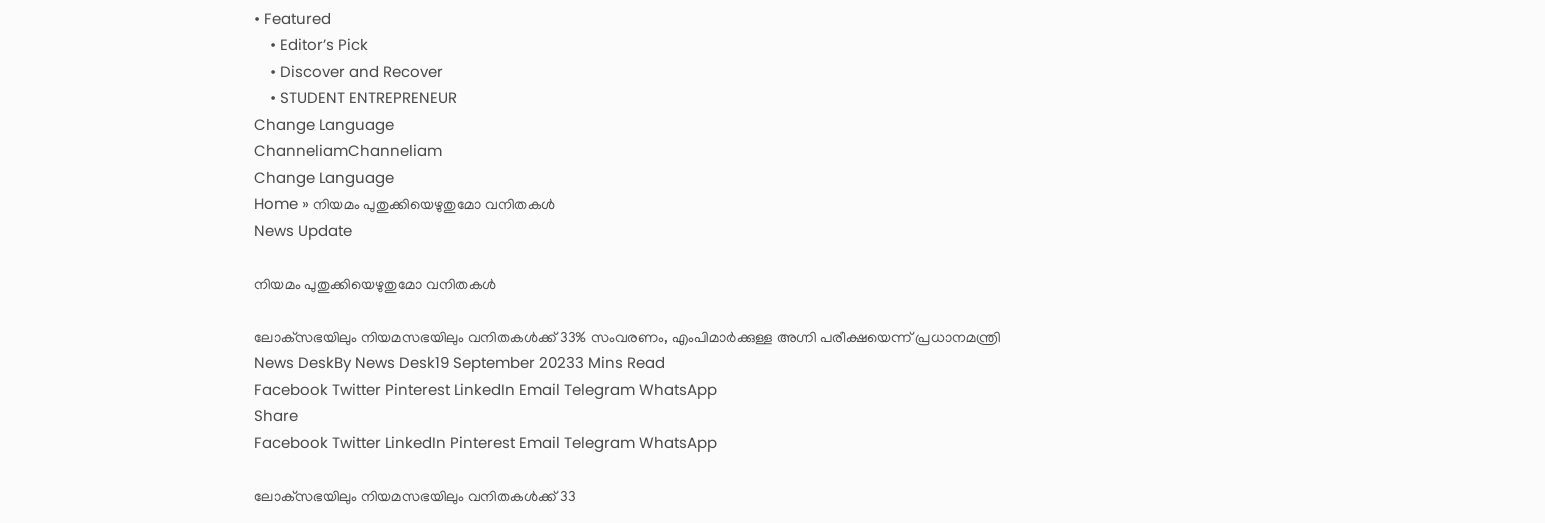• Featured
    • Editor’s Pick
    • Discover and Recover
    • STUDENT ENTREPRENEUR
Change Language
ChanneliamChanneliam
Change Language
Home » നിയമം പുതുക്കിയെഴുതുമോ വനിതകള്‍
News Update

നിയമം പുതുക്കിയെഴുതുമോ വനിതകള്‍

ലോക്‌സഭയിലും നിയമസഭയിലും വനിതകള്‍ക്ക് 33% സംവരണം, എംപിമാർക്കുള്ള അഗ്നി പരീക്ഷയെന്ന് പ്രധാനമന്ത്രി
News DeskBy News Desk19 September 20233 Mins Read
Facebook Twitter Pinterest LinkedIn Email Telegram WhatsApp
Share
Facebook Twitter LinkedIn Pinterest Email Telegram WhatsApp

ലോക്‌സഭയിലും നിയമസഭയിലും വനിതകള്‍ക്ക് 33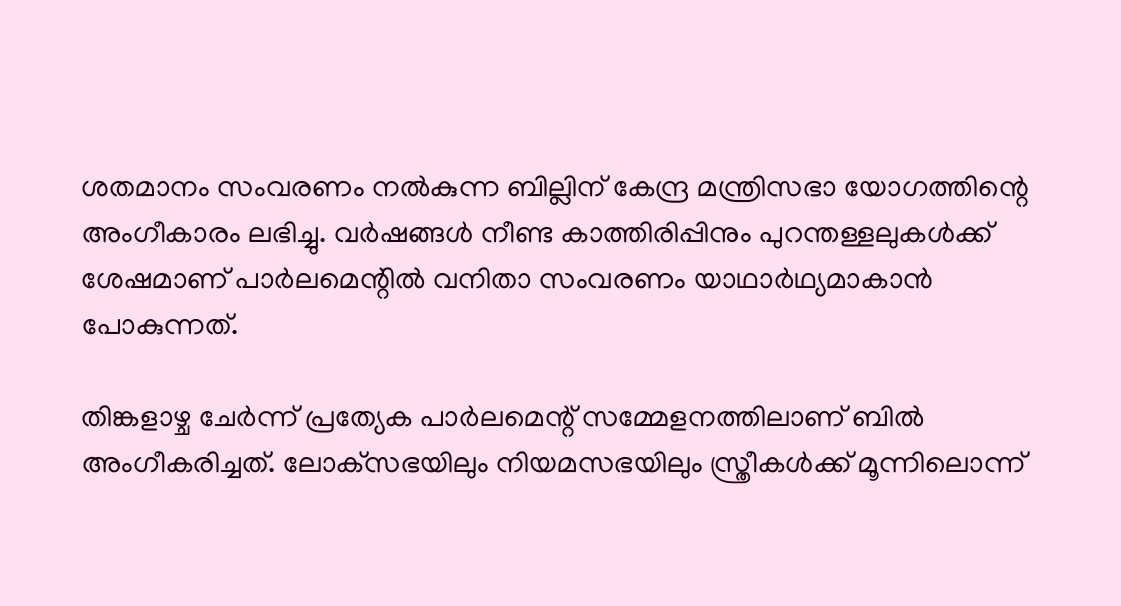ശതമാനം സംവരണം നല്‍കുന്ന ബില്ലിന് കേന്ദ്ര മന്ത്രിസഭാ യോഗത്തിന്റെ അംഗീകാരം ലഭിച്ചു. വര്‍ഷങ്ങള്‍ നീണ്ട കാത്തിരിപ്പിനും പുറന്തള്ളലുകള്‍ക്ക് ശേഷമാണ് പാര്‍ലമെന്റില്‍ വനിതാ സംവരണം യാഥാര്‍ഥ്യമാകാന്‍ പോകുന്നത്.

തിങ്കളാഴ്ച ചേര്‍ന്ന് പ്രത്യേക പാര്‍ലമെന്റ് സമ്മേളനത്തിലാണ് ബില്‍ അംഗീകരിച്ചത്. ലോക്‌സഭയിലും നിയമസഭയിലും സ്ത്രീകള്‍ക്ക് മൂന്നിലൊന്ന്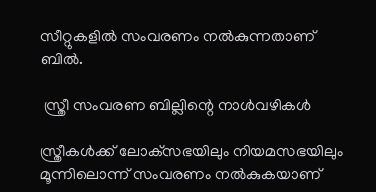സീറ്റുകളില്‍ സംവരണം നല്‍കുന്നതാണ് ബില്‍.

 സ്ത്രീ സംവരണ ബില്ലിന്റെ നാൾവഴികൾ

സ്ത്രീകള്‍ക്ക് ലോക്‌സഭയിലും നിയമസഭയിലും മൂന്നിലൊന്ന് സംവരണം നല്‍കുകയാണ്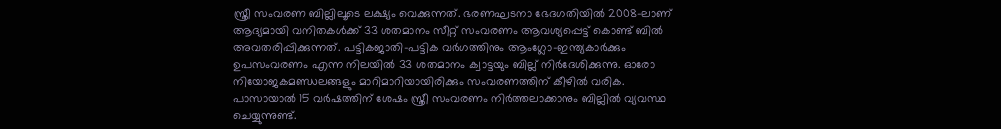സ്ത്രീ സംവരണ ബില്ലിലൂടെ ലക്ഷ്യം വെക്കുന്നത്. ഭരണഘടനാ ഭേദഗതിയില്‍ 2008-ലാണ് ആദ്യമായി വനിതകള്‍ക്ക് 33 ശതമാനം സീറ്റ് സംവരണം ആവശ്യപ്പെട്ട് കൊണ്ട് ബില്‍ അവതരിപ്പിക്കുന്നത്. പട്ടികജാതി-പട്ടിക വര്‍ഗത്തിനും ആംഗ്ലോ-ഇന്ത്യകാര്‍ക്കും ഉപസംവരണം എന്ന നിലയില്‍ 33 ശതമാനം ക്വാട്ടയും ബില്ല് നിര്‍ദേശിക്കുന്നു. ഓരോ നിയോജകമണ്ഡലങ്ങളും മാറിമാറിയായിരിക്കും സംവരണത്തിന് കീഴില്‍ വരിക. പാസായാല്‍ 15 വര്‍ഷത്തിന് ശേഷം സ്ത്രീ സംവരണം നിര്‍ത്തലാക്കാനും ബില്ലില്‍ വ്യവസ്ഥ ചെയ്യുന്നുണ്ട്.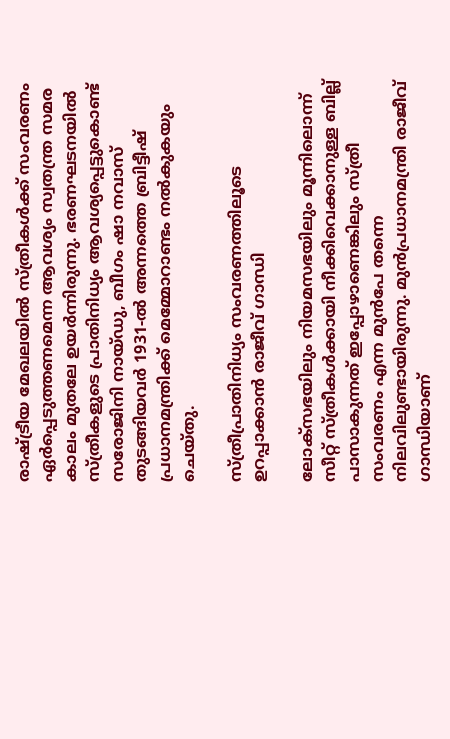രാഷ്ട്രീയ മേഖലയില്‍ സ്ത്രീകള്‍ക്ക് സംവരണം ഏര്‍പ്പെടുത്തണമെന്ന ആവശ്യം സ്വതന്ത്ര സമര കാലം മുതലേ ഉയര്‍ന്നിരുന്നു. ഭരണഘടനയില്‍ സ്ത്രീകളുടെ പ്രാതിനിധ്യം ആവശ്യപ്പെട്ടുകൊണ്ട് സരോജിനി നായ്ഡു, ബീഗം ഷാ നവാസ് തുടങ്ങിയവര്‍ 1931-ല്‍ അന്നത്തെ ബ്രിട്ടീഷ് പ്രധാനമന്ത്രിക്ക് മെമ്മോറാണ്ടം നല്‍കുകയും ചെയ്തു.

സ്ത്രീപ്രാതിനിധ്യം സംവരണത്തിലൂടെ ഉറപ്പാക്കാൻ രാജീവ് ഗാന്ധി

ലോക്‌സഭയിലും നിയമസഭയിലും മൂന്നിലൊന്ന് സീറ്റ് സ്ത്രീകള്‍ക്കായി നീക്കിവെക്കാനുള്ള ബില്ല് പാസാകുന്നത് ഇപ്പോഴാണെങ്കിലും സ്ത്രീ സംവരണം എന്ന മുന്‍പേ തന്നെ നിലവിലുണ്ടായിരുന്നു. മുന്‍പ്രധാനമന്ത്രി രാജീവ് ഗാന്ധിയാണ്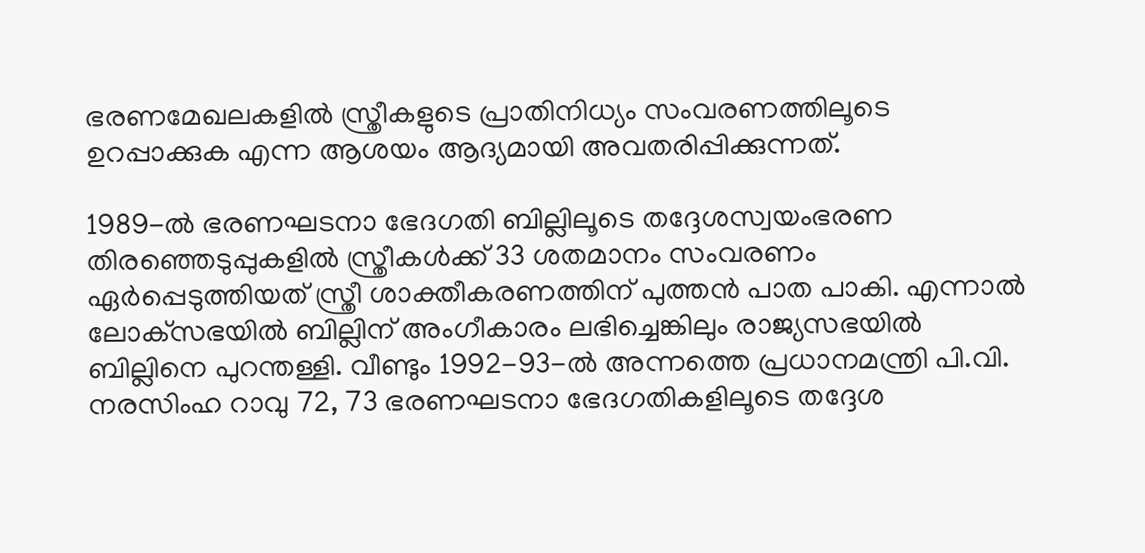ഭരണമേഖലകളില്‍ സ്ത്രീകളുടെ പ്രാതിനിധ്യം സംവരണത്തിലൂടെ ഉറപ്പാക്കുക എന്ന ആശയം ആദ്യമായി അവതരിപ്പിക്കുന്നത്.

1989-ല്‍ ഭരണഘടനാ ഭേദഗതി ബില്ലിലൂടെ തദ്ദേശസ്വയംഭരണ തിരഞ്ഞെടുപ്പുകളില്‍ സ്ത്രീകള്‍ക്ക് 33 ശതമാനം സംവരണം ഏര്‍പ്പെടുത്തിയത് സ്ത്രീ ശാക്തീകരണത്തിന് പുത്തന്‍ പാത പാകി. എന്നാല്‍ ലോക്‌സഭയില്‍ ബില്ലിന് അംഗീകാരം ലഭിച്ചെങ്കിലും രാജ്യസഭയില്‍ ബില്ലിനെ പുറന്തള്ളി. വീണ്ടും 1992-93-ല്‍ അന്നത്തെ പ്രധാനമന്ത്രി പി.വി. നരസിംഹ റാവു 72, 73 ഭരണഘടനാ ഭേദഗതികളിലൂടെ തദ്ദേശ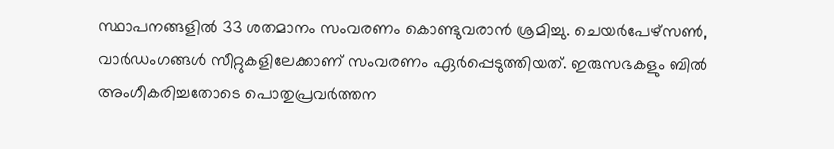സ്ഥാപനങ്ങളില്‍ 33 ശതമാനം സംവരണം കൊണ്ടുവരാന്‍ ശ്രമിച്ചു. ചെയര്‍പേഴ്‌സണ്‍, വാര്‍ഡംഗങ്ങള്‍ സീറ്റുകളിലേക്കാണ് സംവരണം ഏര്‍പ്പെടുത്തിയത്. ഇരുസഭകളും ബില്‍ അംഗീകരിച്ചതോടെ പൊതുപ്രവര്‍ത്തന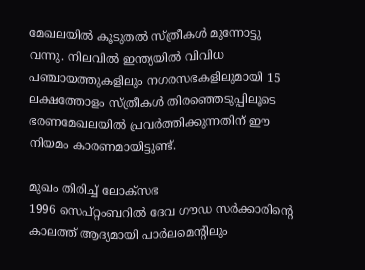മേഖലയില്‍ കൂടുതല്‍ സ്ത്രീകള്‍ മുന്നോട്ടു വന്നു. നിലവില്‍ ഇന്ത്യയില്‍ വിവിധ പഞ്ചായത്തുകളിലും നഗരസഭകളിലുമായി 15 ലക്ഷത്തോളം സ്ത്രീകള്‍ തിരഞ്ഞെടുപ്പിലൂടെ ഭരണമേഖലയില്‍ പ്രവര്‍ത്തിക്കുന്നതിന് ഈ നിയമം കാരണമായിട്ടുണ്ട്.

മുഖം തിരിച്ച് ലോക്‌സഭ
1996 സെപ്റ്റംബറില്‍ ദേവ ഗൗഡ സര്‍ക്കാരിന്റെ കാലത്ത് ആദ്യമായി പാര്‍ലമെന്റിലും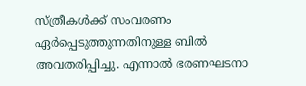സ്ത്രീകള്‍ക്ക് സംവരണം ഏര്‍പ്പെടുത്തുന്നതിനുള്ള ബില്‍ അവതരിപ്പിച്ചു. എന്നാല്‍ ഭരണഘടനാ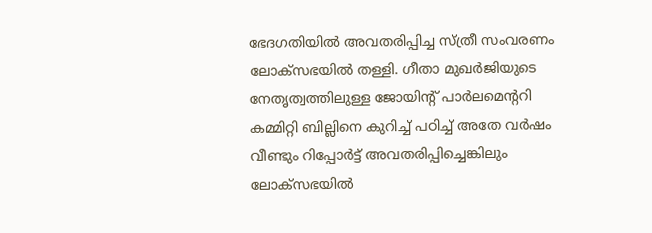ഭേദഗതിയില്‍ അവതരിപ്പിച്ച സ്ത്രീ സംവരണം ലോക്‌സഭയില്‍ തള്ളി. ഗീതാ മുഖര്‍ജിയുടെ നേതൃത്വത്തിലുള്ള ജോയിന്റ് പാര്‍ലമെന്ററി കമ്മിറ്റി ബില്ലിനെ കുറിച്ച് പഠിച്ച് അതേ വര്‍ഷം വീണ്ടും റിപ്പോര്‍ട്ട് അവതരിപ്പിച്ചെങ്കിലും ലോക്‌സഭയില്‍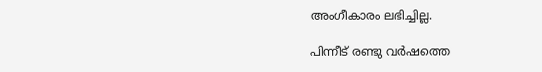അംഗീകാരം ലഭിച്ചില്ല.

പിന്നീട് രണ്ടു വര്‍ഷത്തെ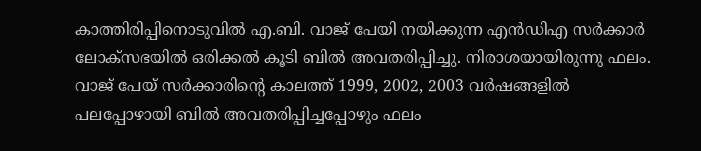കാത്തിരിപ്പിനൊടുവില്‍ എ.ബി. വാജ് പേയി നയിക്കുന്ന എന്‍ഡിഎ സര്‍ക്കാര്‍ ലോക്‌സഭയില്‍ ഒരിക്കല്‍ കൂടി ബില്‍ അവതരിപ്പിച്ചു. നിരാശയായിരുന്നു ഫലം. വാജ് പേയ് സര്‍ക്കാരിന്റെ കാലത്ത് 1999, 2002, 2003 വര്‍ഷങ്ങളില്‍ പലപ്പോഴായി ബില്‍ അവതരിപ്പിച്ചപ്പോഴും ഫലം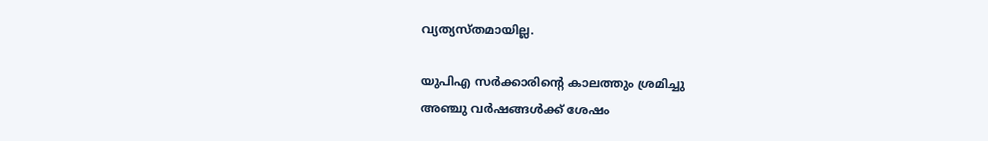വ്യത്യസ്തമായില്ല.

യുപിഎ സര്‍ക്കാരിന്റെ കാലത്തും ശ്രമിച്ചു
അഞ്ചു വര്‍ഷങ്ങള്‍ക്ക് ശേഷം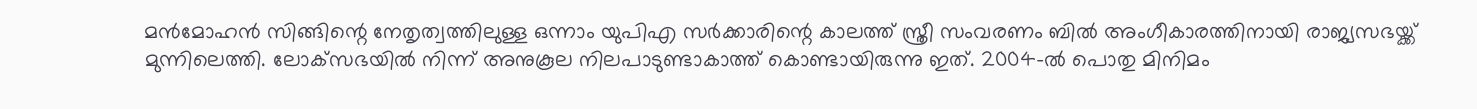മന്‍മോഹന്‍ സിങ്ങിന്റെ നേതൃത്വത്തിലുള്ള ഒന്നാം യുപിഎ സര്‍ക്കാരിന്റെ കാലത്ത് സ്ത്രീ സംവരണം ബില്‍ അംഗീകാരത്തിനായി രാജ്യസഭയ്ക്ക് മുന്നിലെത്തി. ലോക്‌സഭയില്‍ നിന്ന് അനുകൂല നിലപാടുണ്ടാകാത്ത് കൊണ്ടായിരുന്നു ഇത്. 2004-ല്‍ പൊതു മിനിമം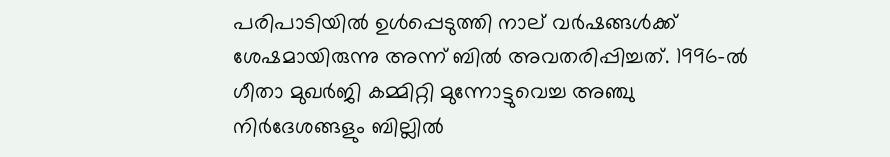പരിപാടിയില്‍ ഉള്‍പ്പെടുത്തി നാല് വര്‍ഷങ്ങള്‍ക്ക് ശേഷമായിരുന്നു അന്ന് ബില്‍ അവതരിപ്പിച്ചത്. 1996-ല്‍ ഗീതാ മുഖര്‍ജി കമ്മിറ്റി മുന്നോട്ടുവെച്ച അഞ്ചു നിര്‍ദേശങ്ങളും ബില്ലില്‍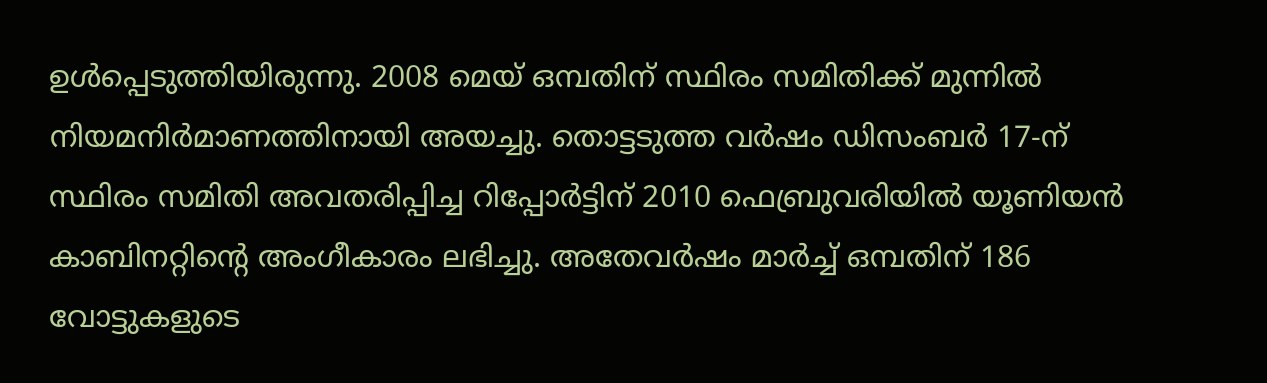ഉള്‍പ്പെടുത്തിയിരുന്നു. 2008 മെയ് ഒമ്പതിന് സ്ഥിരം സമിതിക്ക് മുന്നില്‍ നിയമനിര്‍മാണത്തിനായി അയച്ചു. തൊട്ടടുത്ത വര്‍ഷം ഡിസംബര്‍ 17-ന് സ്ഥിരം സമിതി അവതരിപ്പിച്ച റിപ്പോര്‍ട്ടിന് 2010 ഫെബ്രുവരിയില്‍ യൂണിയന്‍ കാബിനറ്റിന്റെ അംഗീകാരം ലഭിച്ചു. അതേവര്‍ഷം മാര്‍ച്ച് ഒമ്പതിന് 186 വോട്ടുകളുടെ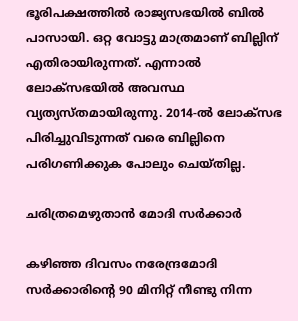ഭൂരിപക്ഷത്തില്‍ രാജ്യസഭയില്‍ ബില്‍ പാസായി. ഒറ്റ വോട്ടു മാത്രമാണ് ബില്ലിന് എതിരായിരുന്നത്. എന്നാല്‍ ലോക്‌സഭയില്‍ അവസ്ഥ വ്യത്യസ്തമായിരുന്നു. 2014-ല്‍ ലോക്‌സഭ പിരിച്ചുവിടുന്നത് വരെ ബില്ലിനെ പരിഗണിക്കുക പോലും ചെയ്തില്ല.

ചരിത്രമെഴുതാൻ മോദി സർക്കാർ

കഴിഞ്ഞ ദിവസം നരേന്ദ്രമോദി സർക്കാരിന്റെ 90 മിനിറ്റ് നീണ്ടു നിന്ന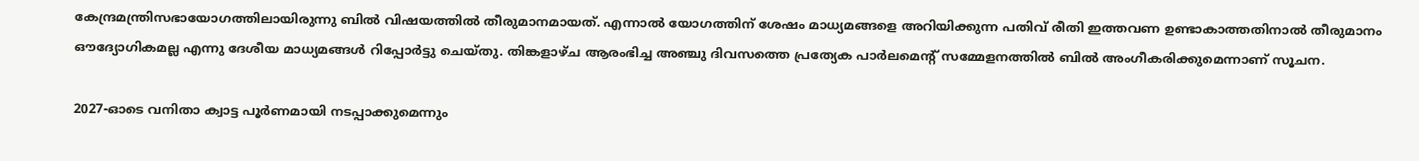കേന്ദ്രമന്ത്രിസഭായോഗത്തിലായിരുന്നു ബില്‍ വിഷയത്തില്‍ തീരുമാനമായത്. എന്നാല്‍ യോഗത്തിന് ശേഷം മാധ്യമങ്ങളെ അറിയിക്കുന്ന പതിവ് രീതി ഇത്തവണ ഉണ്ടാകാത്തതിനാല്‍ തീരുമാനം ഔദ്യോഗികമല്ല എന്നു ദേശീയ മാധ്യമങ്ങള്‍ റിപ്പോര്‍ട്ടു ചെയ്തു. തിങ്കളാഴ്ച ആരംഭിച്ച അഞ്ചു ദിവസത്തെ പ്രത്യേക പാര്‍ലമെന്റ് സമ്മേളനത്തില്‍ ബില്‍ അംഗീകരിക്കുമെന്നാണ് സൂചന.

2027-ഓടെ വനിതാ ക്വാട്ട പൂർണമായി നടപ്പാക്കുമെന്നും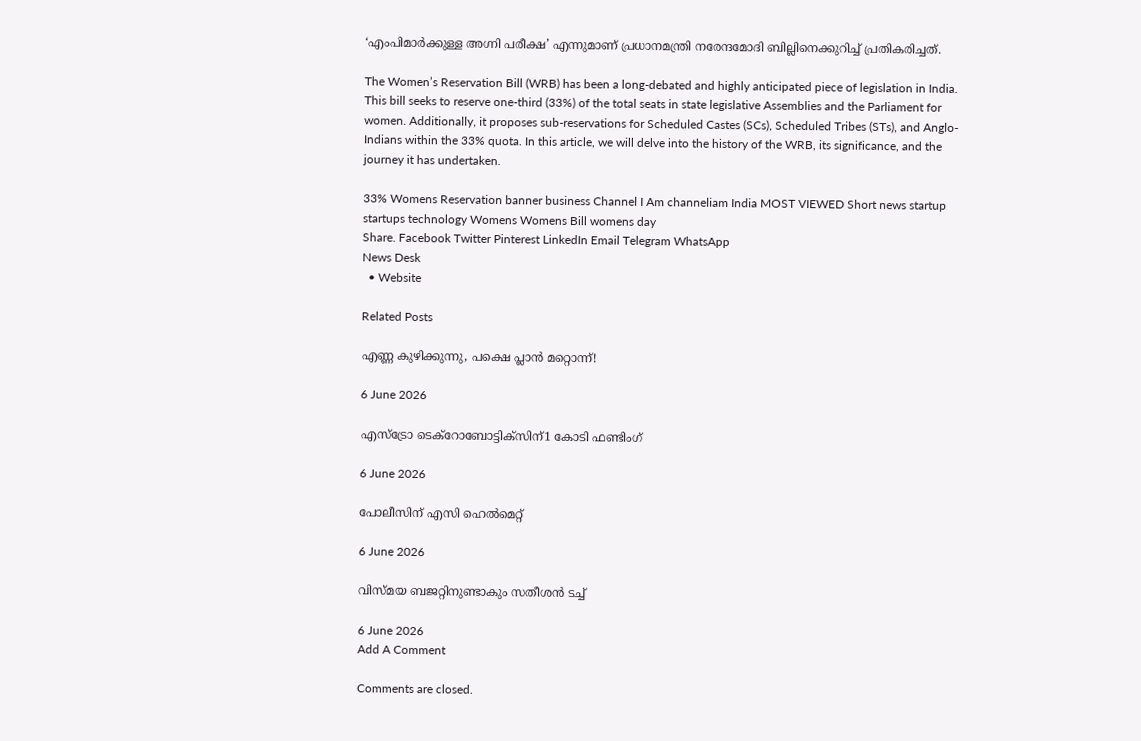‘എംപിമാർക്കുള്ള അഗ്നി പരീക്ഷ’ എന്നുമാണ് പ്രധാനമന്ത്രി നരേന്ദമോദി ബില്ലിനെക്കുറിച്ച് പ്രതികരിച്ചത്.

The Women’s Reservation Bill (WRB) has been a long-debated and highly anticipated piece of legislation in India. This bill seeks to reserve one-third (33%) of the total seats in state legislative Assemblies and the Parliament for women. Additionally, it proposes sub-reservations for Scheduled Castes (SCs), Scheduled Tribes (STs), and Anglo-Indians within the 33% quota. In this article, we will delve into the history of the WRB, its significance, and the journey it has undertaken.

33% Womens Reservation banner business Channel I Am channeliam India MOST VIEWED Short news startup startups technology Womens Womens Bill womens day
Share. Facebook Twitter Pinterest LinkedIn Email Telegram WhatsApp
News Desk
  • Website

Related Posts

എണ്ണ കുഴിക്കുന്നു, പക്ഷെ പ്ലാൻ മറ്റൊന്ന്!

6 June 2026

എസ്‌ട്രോ ടെക്റോബോട്ടിക്‌സിന്1 കോടി ഫണ്ടിംഗ്

6 June 2026

പോലീസിന് എസി ഹെൽമെറ്റ്

6 June 2026

വിസ്മയ ബജറ്റിനുണ്ടാകും സതീശൻ ടച്ച്

6 June 2026
Add A Comment

Comments are closed.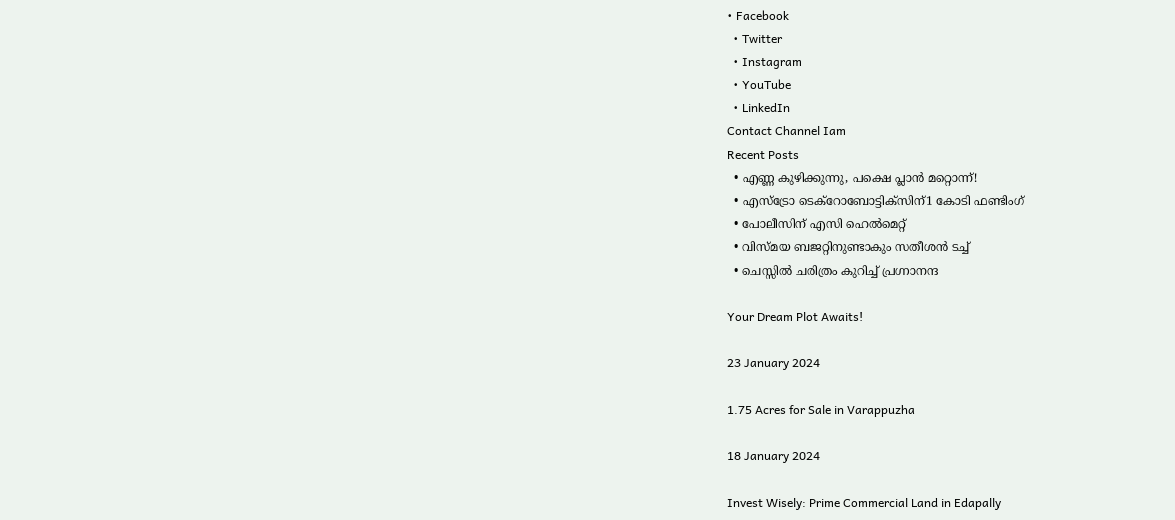• Facebook
  • Twitter
  • Instagram
  • YouTube
  • LinkedIn
Contact Channel Iam
Recent Posts
  • എണ്ണ കുഴിക്കുന്നു, പക്ഷെ പ്ലാൻ മറ്റൊന്ന്!
  • എസ്‌ട്രോ ടെക്റോബോട്ടിക്‌സിന്1 കോടി ഫണ്ടിംഗ്
  • പോലീസിന് എസി ഹെൽമെറ്റ്
  • വിസ്മയ ബജറ്റിനുണ്ടാകും സതീശൻ ടച്ച്
  • ചെസ്സിൽ ചരിത്രം കുറിച്ച് പ്രഗ്നാനന്ദ

Your Dream Plot Awaits!

23 January 2024

1.75 Acres for Sale in Varappuzha

18 January 2024

Invest Wisely: Prime Commercial Land in Edapally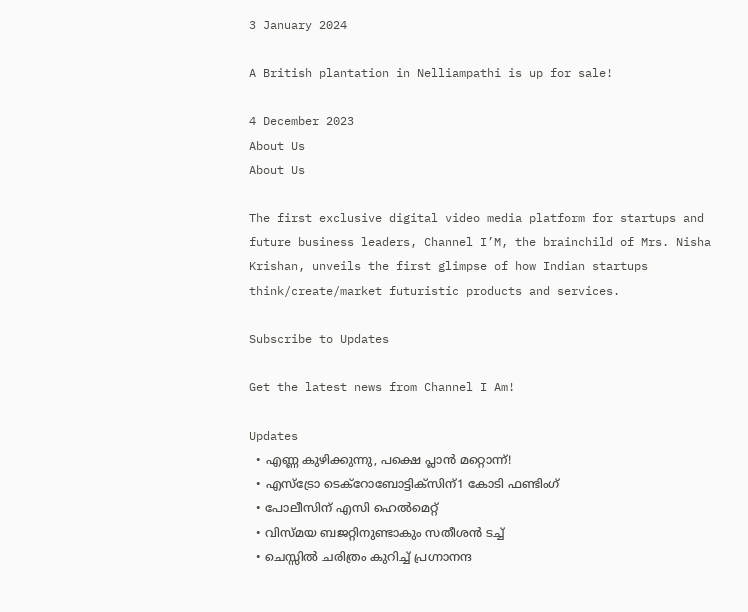3 January 2024

A British plantation in Nelliampathi is up for sale!

4 December 2023
About Us
About Us

The first exclusive digital video media platform for startups and future business leaders, Channel I’M, the brainchild of Mrs. Nisha Krishan, unveils the first glimpse of how Indian startups think/create/market futuristic products and services.

Subscribe to Updates

Get the latest news from Channel I Am!

Updates
  • എണ്ണ കുഴിക്കുന്നു, പക്ഷെ പ്ലാൻ മറ്റൊന്ന്!
  • എസ്‌ട്രോ ടെക്റോബോട്ടിക്‌സിന്1 കോടി ഫണ്ടിംഗ്
  • പോലീസിന് എസി ഹെൽമെറ്റ്
  • വിസ്മയ ബജറ്റിനുണ്ടാകും സതീശൻ ടച്ച്
  • ചെസ്സിൽ ചരിത്രം കുറിച്ച് പ്രഗ്നാനന്ദ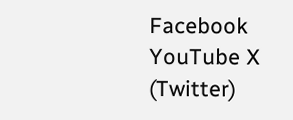Facebook YouTube X (Twitter)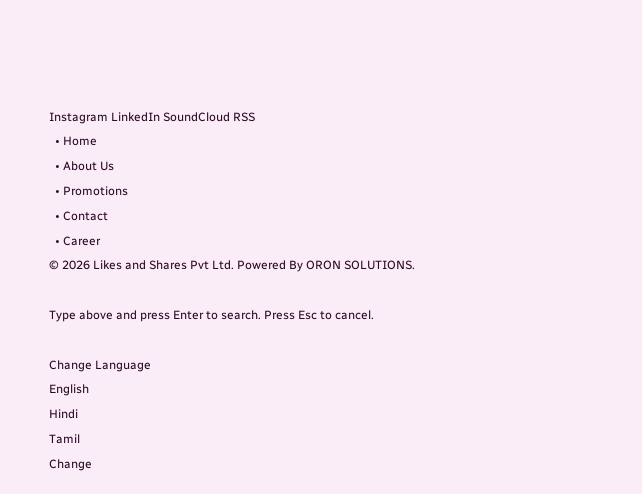Instagram LinkedIn SoundCloud RSS
  • Home
  • About Us
  • Promotions
  • Contact
  • Career
© 2026 Likes and Shares Pvt Ltd. Powered By ORON SOLUTIONS.

Type above and press Enter to search. Press Esc to cancel.

Change Language
English
Hindi
Tamil
Change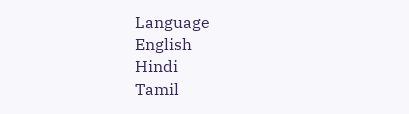Language
English
Hindi
Tamil